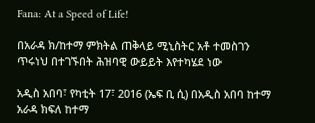Fana: At a Speed of Life!

በአራዳ ክ/ከተማ ምክትል ጠቅላይ ሚኒስትር አቶ ተመስገን ጥሩነህ በተገኙበት ሕዝባዊ ውይይት እየተካሄደ ነው

አዲስ አበባ፣ የካቲት 17፣ 2016 (ኤፍ ቢ ሲ) በአዲስ አበባ ከተማ አራዳ ክፍለ ከተማ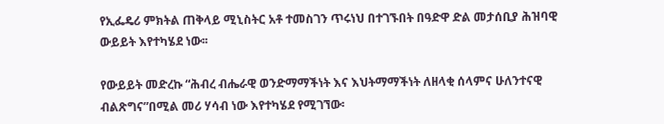የኢፌዴሪ ምክትል ጠቅላይ ሚኒስትር አቶ ተመስገን ጥሩነህ በተገኙበት በዓድዋ ድል መታሰቢያ ሕዝባዊ ውይይት እየተካሄደ ነው፡፡

የውይይት መድረኩ “ሕብረ ብሔራዊ ወንድማማችነት እና እህትማማችነት ለዘላቂ ሰላምና ሁለንተናዊ ብልጽግና”በሚል መሪ ሃሳብ ነው እየተካሄደ የሚገኘው፡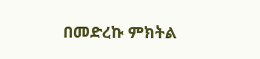በመድረኩ ምክትል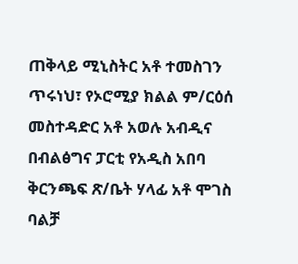ጠቅላይ ሚኒስትር አቶ ተመስገን ጥሩነህ፣ የኦሮሚያ ክልል ም/ርዕሰ መስተዳድር አቶ አወሉ አብዲና በብልፅግና ፓርቲ የአዲስ አበባ ቅርንጫፍ ጽ/ቤት ሃላፊ አቶ ሞገስ ባልቻ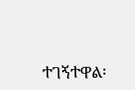ተገኝተዋል፡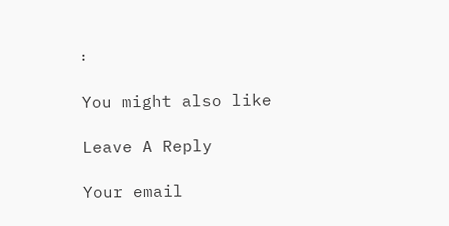፡

You might also like

Leave A Reply

Your email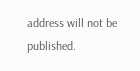address will not be published.